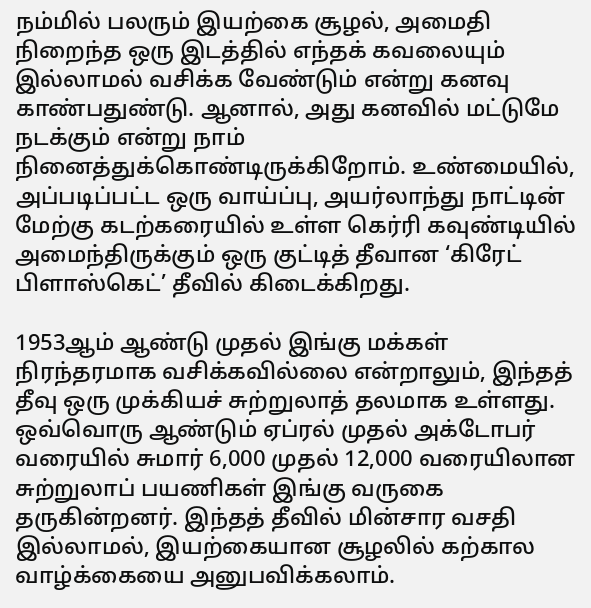நம்மில் பலரும் இயற்கை சூழல், அமைதி நிறைந்த ஒரு இடத்தில் எந்தக் கவலையும் இல்லாமல் வசிக்க வேண்டும் என்று கனவு காண்பதுண்டு. ஆனால், அது கனவில் மட்டுமே நடக்கும் என்று நாம் நினைத்துக்கொண்டிருக்கிறோம். உண்மையில், அப்படிப்பட்ட ஒரு வாய்ப்பு, அயர்லாந்து நாட்டின் மேற்கு கடற்கரையில் உள்ள கெர்ரி கவுண்டியில் அமைந்திருக்கும் ஒரு குட்டித் தீவான ‘கிரேட் பிளாஸ்கெட்’ தீவில் கிடைக்கிறது.

1953ஆம் ஆண்டு முதல் இங்கு மக்கள் நிரந்தரமாக வசிக்கவில்லை என்றாலும், இந்தத் தீவு ஒரு முக்கியச் சுற்றுலாத் தலமாக உள்ளது. ஒவ்வொரு ஆண்டும் ஏப்ரல் முதல் அக்டோபர் வரையில் சுமார் 6,000 முதல் 12,000 வரையிலான சுற்றுலாப் பயணிகள் இங்கு வருகை தருகின்றனர். இந்தத் தீவில் மின்சார வசதி இல்லாமல், இயற்கையான சூழலில் கற்கால வாழ்க்கையை அனுபவிக்கலாம்.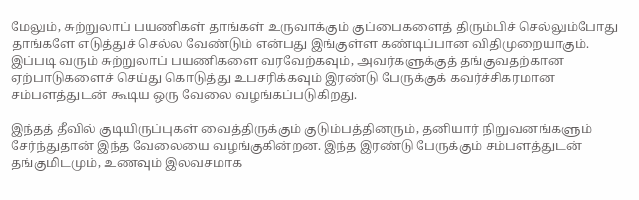மேலும், சுற்றுலாப் பயணிகள் தாங்கள் உருவாக்கும் குப்பைகளைத் திரும்பிச் செல்லும்போது தாங்களே எடுத்துச் செல்ல வேண்டும் என்பது இங்குள்ள கண்டிப்பான விதிமுறையாகும். இப்படி வரும் சுற்றுலாப் பயணிகளை வரவேற்கவும், அவர்களுக்குத் தங்குவதற்கான ஏற்பாடுகளைச் செய்து கொடுத்து உபசரிக்கவும் இரண்டு பேருக்குக் கவர்ச்சிகரமான சம்பளத்துடன் கூடிய ஒரு வேலை வழங்கப்படுகிறது.

இந்தத் தீவில் குடியிருப்புகள் வைத்திருக்கும் குடும்பத்தினரும், தனியார் நிறுவனங்களும் சேர்ந்துதான் இந்த வேலையை வழங்குகின்றன. இந்த இரண்டு பேருக்கும் சம்பளத்துடன் தங்குமிடமும், உணவும் இலவசமாக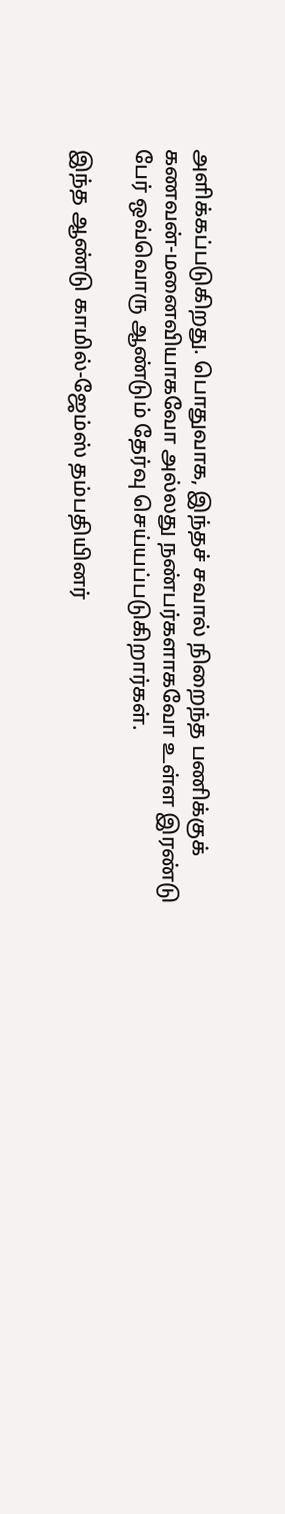அளிக்கப்படுகிறது. பொதுவாக, இந்தச் சவால் நிறைந்த பணிக்குக் கணவன்-மனைவியாகவோ அல்லது நண்பர்களாகவோ உள்ள இரண்டு பேர் ஒவ்வொரு ஆண்டும் தேர்வு செய்யப்படுகிறார்கள்.

இந்த ஆண்டு காமில்-ஜேம்ஸ் தம்பதியினர்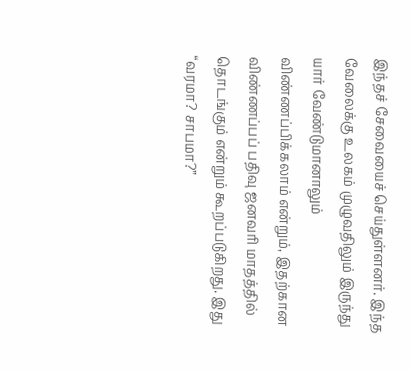இந்தச் சேவையைச் செய்துள்ளனர். இந்த வேலைக்கு உலகம் முழுவதிலும் இருந்து யார் வேண்டுமானாலும் விண்ணப்பிக்கலாம் என்றும், இதற்கான விண்ணப்பப் பதிவு ஜனவரி மாதத்தில் தொடங்கும் என்றும் கூறப்படுகிறது. இது “வரமா? சாபமா?”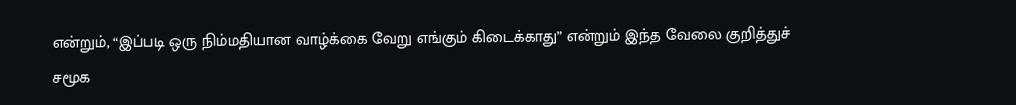என்றும், “இப்படி ஒரு நிம்மதியான வாழ்க்கை வேறு எங்கும் கிடைக்காது” என்றும் இந்த வேலை குறித்துச் சமூக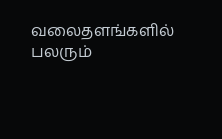வலைதளங்களில் பலரும்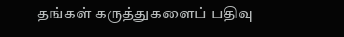தங்கள் கருத்துகளைப் பதிவு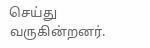செய்து வருகின்றனர்.